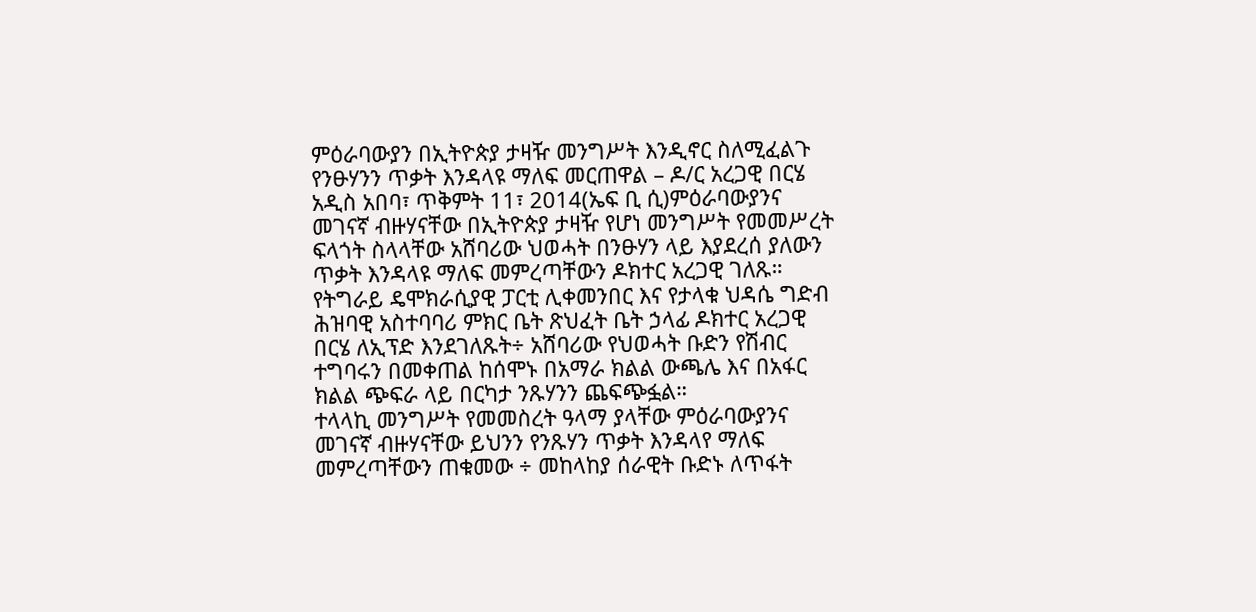ምዕራባውያን በኢትዮጵያ ታዛዥ መንግሥት እንዲኖር ስለሚፈልጉ የንፁሃንን ጥቃት እንዳላዩ ማለፍ መርጠዋል – ዶ/ር አረጋዊ በርሄ
አዲስ አበባ፣ ጥቅምት 11፣ 2014(ኤፍ ቢ ሲ)ምዕራባውያንና መገናኛ ብዙሃናቸው በኢትዮጵያ ታዛዥ የሆነ መንግሥት የመመሥረት ፍላጎት ስላላቸው አሸባሪው ህወሓት በንፁሃን ላይ እያደረሰ ያለውን ጥቃት እንዳላዩ ማለፍ መምረጣቸውን ዶክተር አረጋዊ ገለጹ።
የትግራይ ዴሞክራሲያዊ ፓርቲ ሊቀመንበር እና የታላቁ ህዳሴ ግድብ ሕዝባዊ አስተባባሪ ምክር ቤት ጽህፈት ቤት ኃላፊ ዶክተር አረጋዊ በርሄ ለኢፕድ እንደገለጹት÷ አሸባሪው የህወሓት ቡድን የሽብር ተግባሩን በመቀጠል ከሰሞኑ በአማራ ክልል ውጫሌ እና በአፋር ክልል ጭፍራ ላይ በርካታ ንጹሃንን ጨፍጭፏል።
ተላላኪ መንግሥት የመመስረት ዓላማ ያላቸው ምዕራባውያንና መገናኛ ብዙሃናቸው ይህንን የንጹሃን ጥቃት እንዳላየ ማለፍ መምረጣቸውን ጠቁመው ÷ መከላከያ ሰራዊት ቡድኑ ለጥፋት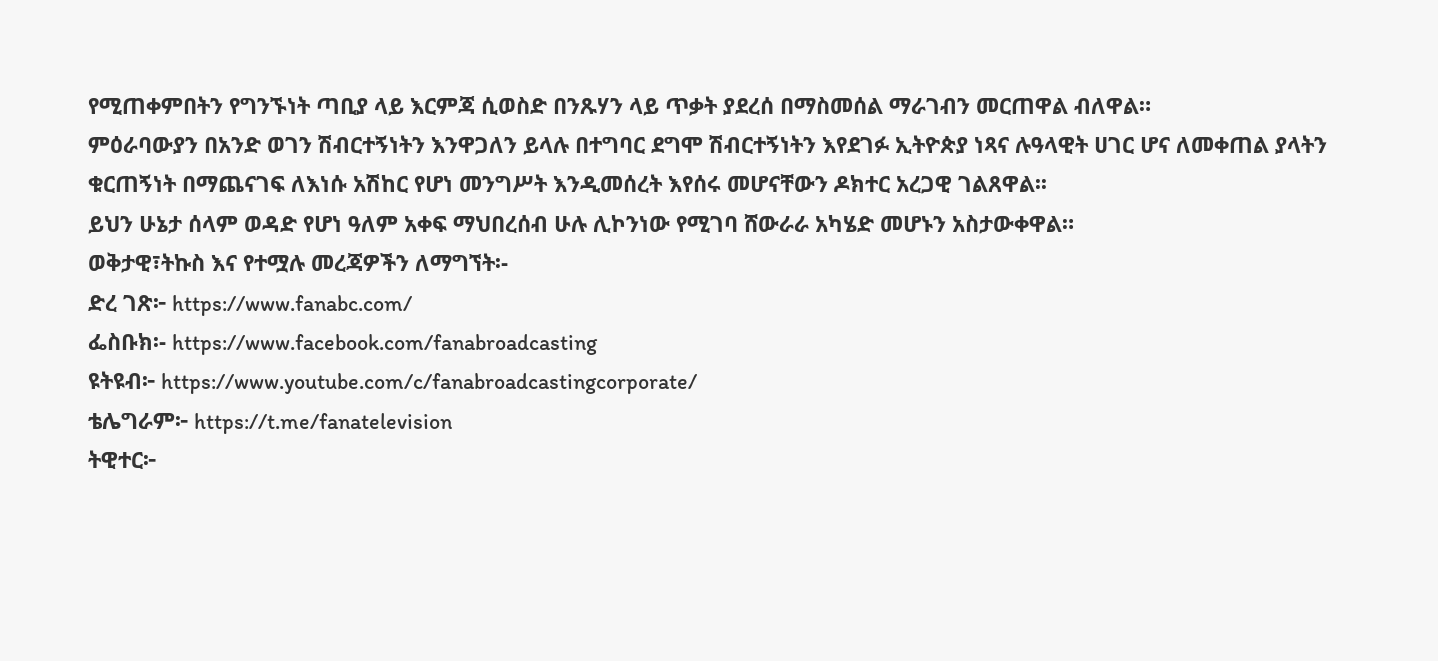የሚጠቀምበትን የግንኙነት ጣቢያ ላይ እርምጃ ሲወስድ በንጹሃን ላይ ጥቃት ያደረሰ በማስመሰል ማራገብን መርጠዋል ብለዋል።
ምዕራባውያን በአንድ ወገን ሽብርተኝነትን እንዋጋለን ይላሉ በተግባር ደግሞ ሽብርተኝነትን እየደገፉ ኢትዮጵያ ነጻና ሉዓላዊት ሀገር ሆና ለመቀጠል ያላትን ቁርጠኝነት በማጨናገፍ ለእነሱ አሽከር የሆነ መንግሥት እንዲመሰረት እየሰሩ መሆናቸውን ዶክተር አረጋዊ ገልጸዋል፡፡
ይህን ሁኔታ ሰላም ወዳድ የሆነ ዓለም አቀፍ ማህበረሰብ ሁሉ ሊኮንነው የሚገባ ሸውራራ አካሄድ መሆኑን አስታውቀዋል።
ወቅታዊ፣ትኩስ እና የተሟሉ መረጃዎችን ለማግኘት፡-
ድረ ገጽ፦ https://www.fanabc.com/
ፌስቡክ፡- https://www.facebook.com/fanabroadcasting
ዩትዩብ፦ https://www.youtube.com/c/fanabroadcastingcorporate/
ቴሌግራም፦ https://t.me/fanatelevision
ትዊተር፦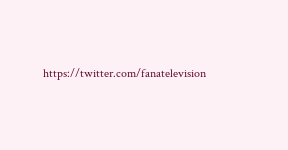https://twitter.com/fanatelevision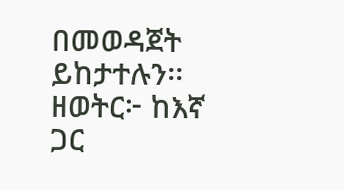በመወዳጀት ይከታተሉን፡፡
ዘወትር፦ ከእኛ ጋር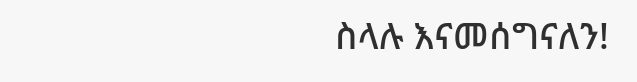ስላሉ እናመሰግናለን!